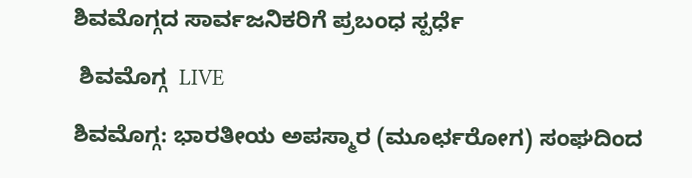ಶಿವಮೊಗ್ಗದ ಸಾರ್ವಜನಿಕರಿಗೆ ಪ್ರಬಂಧ ಸ್ಪ‌ರ್ಧೆ

 ಶಿವಮೊಗ್ಗ  LIVE

ಶಿವಮೊಗ್ಗ: ಭಾರತೀಯ ಅಪಸ್ಮಾರ (ಮೂರ್ಛರೋಗ) ಸಂಘದಿಂದ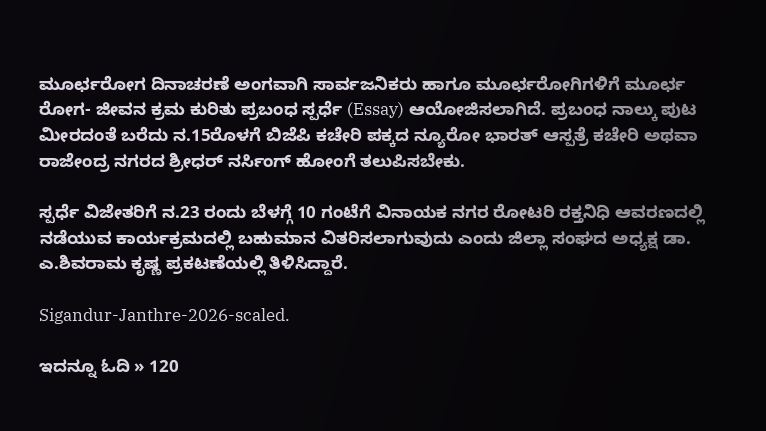ಮೂರ್ಛರೋಗ ದಿನಾಚರಣೆ ಅಂಗವಾಗಿ ಸಾರ್ವಜನಿಕರು ಹಾಗೂ ಮೂರ್ಛರೋಗಿಗಳಿಗೆ ಮೂರ್ಛ ರೋಗ- ಜೀವನ ಕ್ರಮ ಕುರಿತು ಪ್ರಬಂಧ ಸ್ಪರ್ಧೆ (Essay) ಆಯೋಜಿಸಲಾಗಿದೆ. ಪ್ರಬಂಧ ನಾಲ್ಕು ಪುಟ ಮೀರದಂತೆ ಬರೆದು ನ.15ರೊಳಗೆ ಬಿಜೆಪಿ ಕಚೇರಿ ಪಕ್ಕದ ನ್ಯೂರೋ ಭಾರತ್ ಆಸ್ಪತ್ರೆ ಕಚೇರಿ ಅಥವಾ ರಾಜೇಂದ್ರ ನಗರದ ಶ್ರೀಧರ್‌ ನರ್ಸಿಂಗ್ ಹೋಂಗೆ ತಲುಪಿಸಬೇಕು.

ಸ್ಪರ್ಧೆ ವಿಜೇತರಿಗೆ ನ.23 ರಂದು ಬೆಳಗ್ಗೆ 10 ಗಂಟೆಗೆ ವಿನಾಯಕ ನಗರ ರೋಟರಿ ರಕ್ತನಿಧಿ ಆವರಣದಲ್ಲಿ ನಡೆಯುವ ಕಾರ್ಯಕ್ರಮದಲ್ಲಿ ಬಹುಮಾನ ವಿತರಿಸಲಾಗುವುದು ಎಂದು ಜಿಲ್ಲಾ ಸಂಘದ ಅಧ್ಯಕ್ಷ ಡಾ. ಎ.ಶಿವರಾಮ ಕೃಷ್ಣ ಪ್ರಕಟಣೆಯಲ್ಲಿ ತಿಳಿಸಿದ್ದಾರೆ.

Sigandur-Janthre-2026-scaled.

ಇದನ್ನೂ ಓದಿ » 120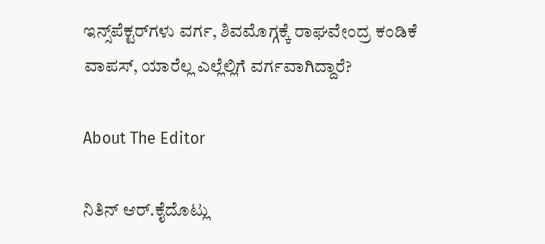ಇನ್ಸ್‌ಪೆಕ್ಟರ್‌ಗಳು ವರ್ಗ, ಶಿವಮೊಗ್ಗಕ್ಕೆ ರಾಘವೇಂದ್ರ ಕಂಡಿಕೆ ವಾಪಸ್‌, ಯಾರೆಲ್ಲ ಎಲ್ಲೆಲ್ಲಿಗೆ ವರ್ಗವಾಗಿದ್ದಾರೆ?

About The Editor

ನಿತಿನ್‌ ಆರ್‌.ಕೈದೊಟ್ಲು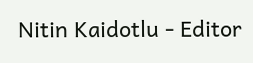Nitin Kaidotlu - Editor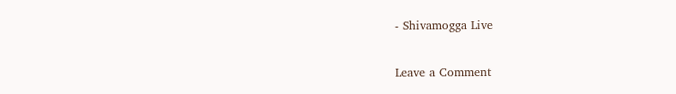- Shivamogga Live

Leave a Comment